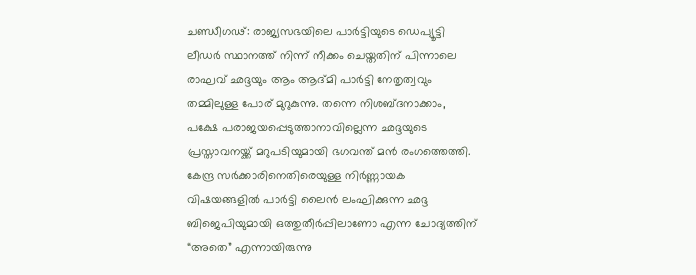ചണ്ഡീഗഢ്: രാജ്യസഭയിലെ പാർട്ടിയുടെ ഡെപ്യൂട്ടി ലീഡർ സ്ഥാനത്ത് നിന്ന് നീക്കം ചെയ്തതിന് പിന്നാലെ രാഘവ് ഛദ്ദയും ആം ആദ്മി പാർട്ടി നേതൃത്വവും തമ്മിലുള്ള പോര് മുറുകുന്നു. തന്നെ നിശബ്ദനാക്കാം, പക്ഷേ പരാജയപ്പെടുത്താനാവില്ലെന്ന ഛദ്ദയുടെ പ്രസ്താവനയ്ക്ക് മറുപടിയുമായി ഭഗവന്ത് മൻ രംഗത്തെത്തി. കേന്ദ്ര സർക്കാരിനെതിരെയുള്ള നിർണ്ണായക വിഷയങ്ങളിൽ പാർട്ടി ലൈൻ ലംഘിക്കുന്ന ഛദ്ദ ബിജെപിയുമായി ഒത്തുതീർപ്പിലാണോ എന്ന ചോദ്യത്തിന് “അതെ” എന്നായിരുന്നു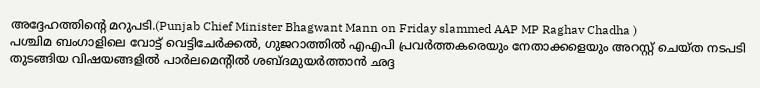അദ്ദേഹത്തിൻ്റെ മറുപടി.(Punjab Chief Minister Bhagwant Mann on Friday slammed AAP MP Raghav Chadha )
പശ്ചിമ ബംഗാളിലെ വോട്ട് വെട്ടിചേർക്കൽ, ഗുജറാത്തിൽ എഎപി പ്രവർത്തകരെയും നേതാക്കളെയും അറസ്റ്റ് ചെയ്ത നടപടി തുടങ്ങിയ വിഷയങ്ങളിൽ പാർലമെന്റിൽ ശബ്ദമുയർത്താൻ ഛദ്ദ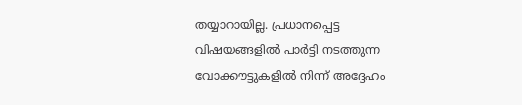തയ്യാറായില്ല. പ്രധാനപ്പെട്ട വിഷയങ്ങളിൽ പാർട്ടി നടത്തുന്ന വോക്കൗട്ടുകളിൽ നിന്ന് അദ്ദേഹം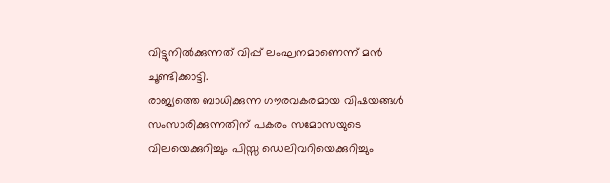വിട്ടുനിൽക്കുന്നത് വിപ്പ് ലംഘനമാണെന്ന് മൻ ചൂണ്ടിക്കാട്ടി.
രാജ്യത്തെ ബാധിക്കുന്ന ഗൗരവകരമായ വിഷയങ്ങൾ സംസാരിക്കുന്നതിന് പകരം സമോസയുടെ വിലയെക്കുറിച്ചും പിസ്സ ഡെലിവറിയെക്കുറിച്ചും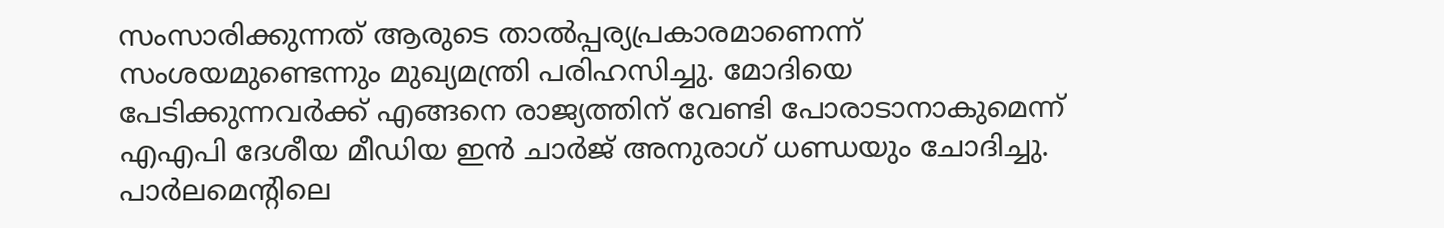സംസാരിക്കുന്നത് ആരുടെ താൽപ്പര്യപ്രകാരമാണെന്ന് സംശയമുണ്ടെന്നും മുഖ്യമന്ത്രി പരിഹസിച്ചു. മോദിയെ പേടിക്കുന്നവർക്ക് എങ്ങനെ രാജ്യത്തിന് വേണ്ടി പോരാടാനാകുമെന്ന് എഎപി ദേശീയ മീഡിയ ഇൻ ചാർജ് അനുരാഗ് ധണ്ഡയും ചോദിച്ചു. പാർലമെന്റിലെ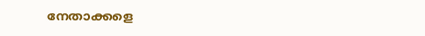നേതാക്കളെ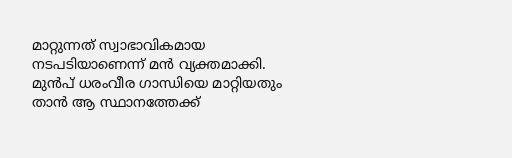മാറ്റുന്നത് സ്വാഭാവികമായ നടപടിയാണെന്ന് മൻ വ്യക്തമാക്കി. മുൻപ് ധരംവീര ഗാന്ധിയെ മാറ്റിയതും താൻ ആ സ്ഥാനത്തേക്ക്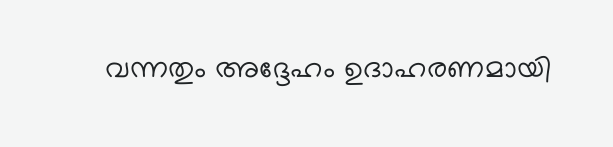വന്നതും അദ്ദേഹം ഉദാഹരണമായി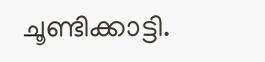ചൂണ്ടിക്കാട്ടി.